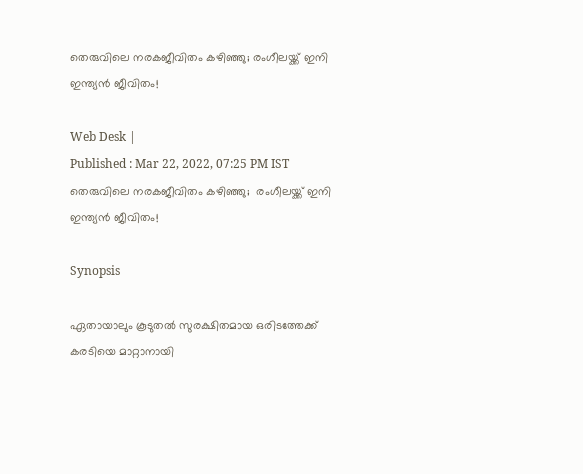തെരുവിലെ നരകജീവിതം കഴിഞ്ഞു; രംഗീലയ്ക്ക് ഇനി ഇന്ത്യന്‍ ജീവിതം!

Web Desk |
Published : Mar 22, 2022, 07:25 PM IST
തെരുവിലെ നരകജീവിതം കഴിഞ്ഞു;  രംഗീലയ്ക്ക് ഇനി ഇന്ത്യന്‍ ജീവിതം!

Synopsis

ഏതായാലും കൂടുതല്‍ സുരക്ഷിതമായ ഒരിടത്തേക്ക് കരടിയെ മാറ്റാനായി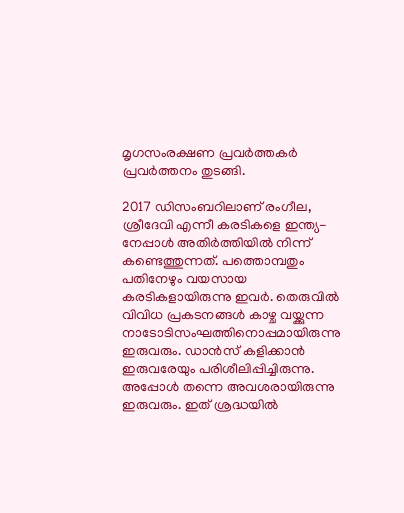മൃഗസംരക്ഷണ പ്രവര്‍ത്തകര്‍ പ്രവര്‍ത്തനം തുടങ്ങി.

2017 ഡിസംബറിലാണ് രംഗീല, ശ്രീദേവി എന്നീ കരടികളെ ഇന്ത്യ-നേപ്പാള്‍ അതിര്‍ത്തിയില്‍ നിന്ന് കണ്ടെത്തുന്നത്. പത്തൊമ്പതും പതിനേഴും വയസായ കരടികളായിരുന്നു ഇവര്‍. തെരുവില്‍ വിവിധ പ്രകടനങ്ങള്‍ കാഴ്ച വയ്ക്കുന്ന നാടോടിസംഘത്തിനൊപ്പമായിരുന്നു ഇരുവരും. ഡാന്‍സ് കളിക്കാന്‍ ഇരുവരേയും പരിശീലിപ്പിച്ചിരുന്നു. അപ്പോള്‍ തന്നെ അവശരായിരുന്നു ഇരുവരും. ഇത് ശ്രദ്ധയില്‍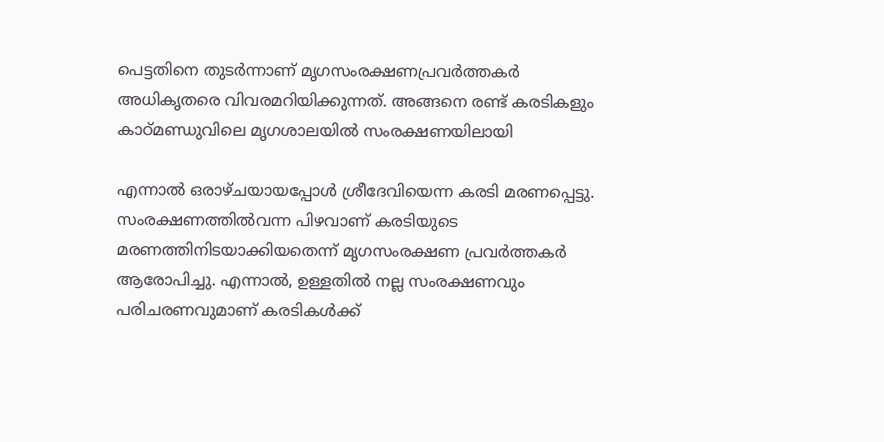പെട്ടതിനെ തുടര്‍ന്നാണ് മൃഗസംരക്ഷണപ്രവര്‍ത്തകര്‍ അധികൃതരെ വിവരമറിയിക്കുന്നത്. അങ്ങനെ രണ്ട് കരടികളും കാഠ്മണ്ഡുവിലെ മൃഗശാലയില്‍ സംരക്ഷണയിലായി

എന്നാല്‍ ഒരാഴ്ചയായപ്പോള്‍ ശ്രീദേവിയെന്ന കരടി മരണപ്പെട്ടു. സംരക്ഷണത്തില്‍വന്ന പിഴവാണ് കരടിയുടെ മരണത്തിനിടയാക്കിയതെന്ന് മൃഗസംരക്ഷണ പ്രവര്‍ത്തകര്‍ ആരോപിച്ചു. എന്നാല്‍, ഉള്ളതില്‍ നല്ല സംരക്ഷണവും പരിചരണവുമാണ് കരടികള്‍ക്ക്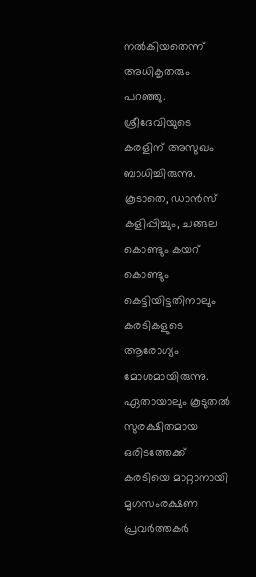നല്‍കിയതെന്ന് അധികൃതരും പറഞ്ഞു. ശ്രീദേവിയുടെ കരളിന് അസുഖം ബാധിച്ചിരുന്നു. കൂടാതെ, ഡാന്‍സ് കളിപ്പിച്ചും, ചങ്ങല കൊണ്ടും കയറ് കൊണ്ടും കെട്ടിയിട്ടതിനാലും കരടികളുടെ ആരോഗ്യം മോശമായിരുന്നു. ഏതായാലും കൂടുതല്‍ സുരക്ഷിതമായ ഒരിടത്തേക്ക് കരടിയെ മാറ്റാനായി മൃഗസംരക്ഷണ പ്രവര്‍ത്തകര്‍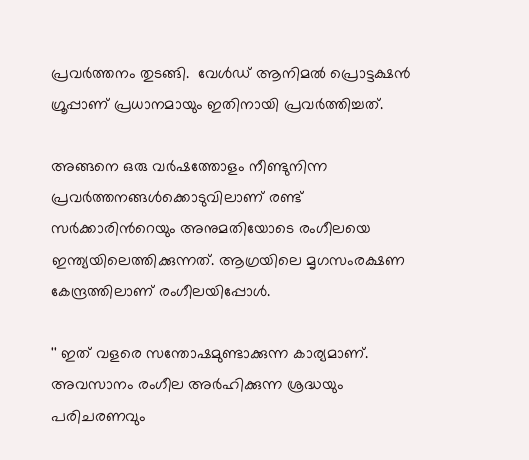പ്രവര്‍ത്തനം തുടങ്ങി.  വേള്‍ഡ് ആനിമല്‍ പ്രൊട്ടക്ഷന്‍ ഗ്രൂപ്പാണ് പ്രധാനമായും ഇതിനായി പ്രവര്‍ത്തിച്ചത്.

അങ്ങനെ ഒരു വര്‍ഷത്തോളം നീണ്ടുനിന്ന പ്രവര്‍ത്തനങ്ങള്‍ക്കൊടുവിലാണ് രണ്ട് സര്‍ക്കാരിന്‍റെയും അനുമതിയോടെ രംഗീലയെ ഇന്ത്യയിലെത്തിക്കുന്നത്. ആഗ്രയിലെ മൃഗസംരക്ഷണ കേന്ദ്രത്തിലാണ് രംഗീലയിപ്പോള്‍.

'' ഇത് വളരെ സന്തോഷമുണ്ടാക്കുന്ന കാര്യമാണ്. അവസാനം രംഗീല അര്‍ഹിക്കുന്ന ശ്രദ്ധയും പരിചരണവും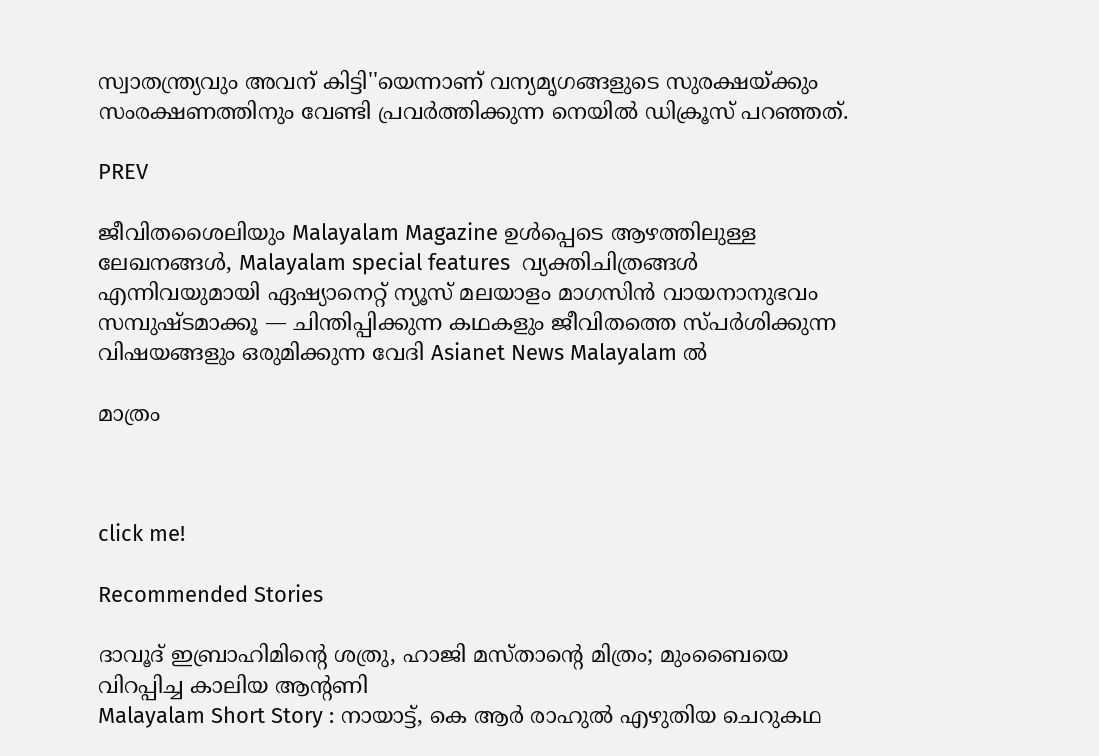സ്വാതന്ത്ര്യവും അവന് കിട്ടി''യെന്നാണ് വന്യമൃഗങ്ങളുടെ സുരക്ഷയ്ക്കും സംരക്ഷണത്തിനും വേണ്ടി പ്രവര്‍ത്തിക്കുന്ന നെയില്‍ ഡിക്രൂസ് പറഞ്ഞത്.

PREV

ജീവിതശൈലിയും Malayalam Magazine ഉൾപ്പെടെ ആഴത്തിലുള്ള ലേഖനങ്ങൾ, Malayalam special features  വ്യക്തിചിത്രങ്ങൾ എന്നിവയുമായി ഏഷ്യാനെറ്റ് ന്യൂസ് മലയാളം മാഗസിന്‍ വായനാനുഭവം സമ്പുഷ്ടമാക്കൂ — ചിന്തിപ്പിക്കുന്ന കഥകളും ജീവിതത്തെ സ്പർശിക്കുന്ന വിഷയങ്ങളും ഒരുമിക്കുന്ന വേദി Asianet News Malayalam ൽ

മാത്രം



click me!

Recommended Stories

ദാവൂദ് ഇബ്രാഹിമിന്റെ ശത്രു, ഹാജി മസ്താന്റെ മിത്രം; മുംബൈയെ വിറപ്പിച്ച കാലിയ ആന്റണി
Malayalam Short Story : നായാട്ട്, കെ ആര്‍ രാഹുല്‍ എഴുതിയ ചെറുകഥ